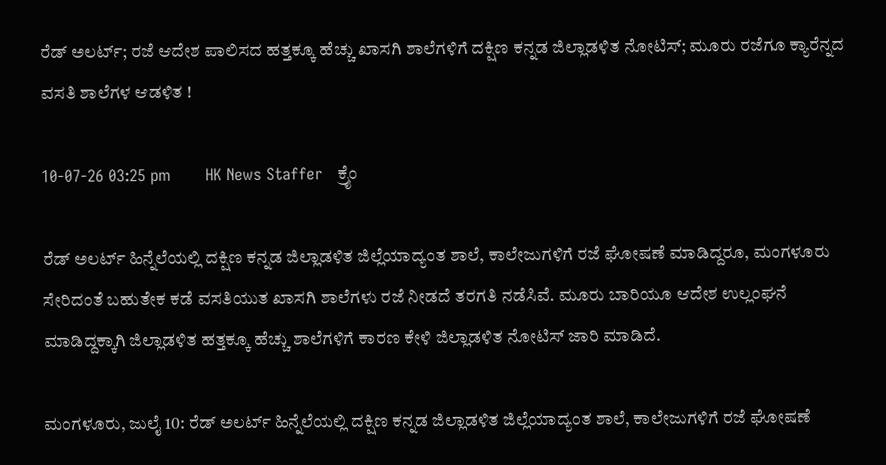ರೆಡ್ ಅಲರ್ಟ್; ರಜೆ ಆದೇಶ ಪಾಲಿಸದ ಹತ್ತಕ್ಕೂ ಹೆಚ್ಚು ಖಾಸಗಿ ಶಾಲೆಗಳಿಗೆ ದಕ್ಷಿಣ ಕನ್ನಡ ಜಿಲ್ಲಾಡಳಿತ ನೋಟಿಸ್; ಮೂರು ರಜೆಗೂ ಕ್ಯಾರೆನ್ನದ ವಸತಿ ಶಾಲೆಗಳ ಆಡಳಿತ !

10-07-26 03:25 pm       HK News Staffer   ಕ್ರೈಂ

ರೆಡ್ ಅಲರ್ಟ್ ಹಿನ್ನೆಲೆಯಲ್ಲಿ ದಕ್ಷಿಣ ಕನ್ನಡ ಜಿಲ್ಲಾಡಳಿತ ಜಿಲ್ಲೆಯಾದ್ಯಂತ ಶಾಲೆ, ಕಾಲೇಜುಗಳಿಗೆ ರಜೆ ಘೋಷಣೆ ಮಾಡಿದ್ದರೂ, ಮಂಗಳೂರು ಸೇರಿದಂತೆ ಬಹುತೇಕ ಕಡೆ ವಸತಿಯುತ ಖಾಸಗಿ ಶಾಲೆಗಳು ರಜೆ ನೀಡದೆ ತರಗತಿ ನಡೆಸಿವೆ. ಮೂರು ಬಾರಿಯೂ ಆದೇಶ ಉಲ್ಲ‌ಂಘನೆ ಮಾಡಿದ್ದಕ್ಕಾಗಿ ಜಿಲ್ಲಾಡಳಿತ ಹತ್ತಕ್ಕೂ ಹೆಚ್ಚು ಶಾಲೆಗಳಿಗೆ ಕಾರಣ ಕೇಳಿ ಜಿಲ್ಲಾಡಳಿತ ನೋಟಿಸ್ ಜಾರಿ ಮಾಡಿದೆ.

ಮಂಗಳೂರು, ಜುಲೈ 10: ರೆಡ್ ಅಲರ್ಟ್ ಹಿನ್ನೆಲೆಯಲ್ಲಿ ದಕ್ಷಿಣ ಕನ್ನಡ ಜಿಲ್ಲಾಡಳಿತ ಜಿಲ್ಲೆಯಾದ್ಯಂತ ಶಾಲೆ, ಕಾಲೇಜುಗಳಿಗೆ ರಜೆ ಘೋಷಣೆ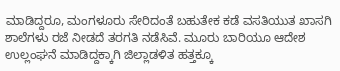ಮಾಡಿದ್ದರೂ, ಮಂಗಳೂರು ಸೇರಿದಂತೆ ಬಹುತೇಕ ಕಡೆ ವಸತಿಯುತ ಖಾಸಗಿ ಶಾಲೆಗಳು ರಜೆ ನೀಡದೆ ತರಗತಿ ನಡೆಸಿವೆ. ಮೂರು ಬಾರಿಯೂ ಆದೇಶ ಉಲ್ಲ‌ಂಘನೆ ಮಾಡಿದ್ದಕ್ಕಾಗಿ ಜಿಲ್ಲಾಡಳಿತ ಹತ್ತಕ್ಕೂ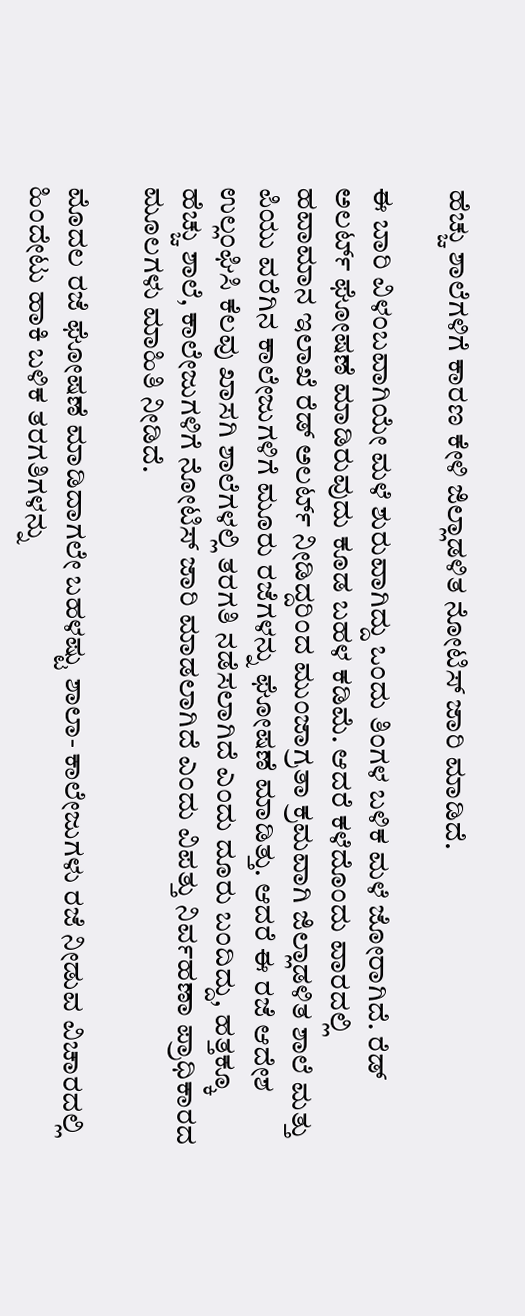ಹೆಚ್ಚು ಶಾಲೆಗಳಿಗೆ ಕಾರಣ ಕೇಳಿ ಜಿಲ್ಲಾಡಳಿತ ನೋಟಿಸ್ ಜಾರಿ ಮಾಡಿದೆ.

ಈ ಬಾರಿ ವಿಳಂಬವಾಗಿಯೇ ಮಳೆ ಶುರುವಾಗಿದ್ದು ಒಂದು ತಿಂಗಳ ಬಳಿಕ ಮಳೆ ಜೋರಾಗಿದೆ. ರೆಡ್‌ ಅಲರ್ಟ್‌ ಘೋಷಣೆ ಮಾಡಿರುವುದು ಕೂಡ ಬಹಳ ಕಡಿಮೆ. ಆದರೆ ಕಳೆದೊಂದು ವಾರದಲ್ಲಿ ಹವಾಮಾನ ಇಲಾಖೆ ರೆಡ್‌ ಅಲರ್ಟ್‌ ನೀಡಿದ್ದರಿಂದ ಮುಂಜಾಗ್ರತಾ ಕ್ರಮವಾಗಿ ಜಿಲ್ಲಾಡಳಿತ ಶಾಲೆ ಮತ್ತು ಪಿಯು ವರೆಗಿನ ಕಾಲೇಜುಗಳಿಗೆ ಮೂರು ರಜೆಗಳನ್ನು ಘೋಷಣೆ ಮಾಡಿತ್ತು. ಆದರೆ ಈ ರಜೆ ಆದೇಶ ಉಲ್ಲಂಘಿಸಿ ಕೆಲವು ಖಾಸಗಿ ಶಾಲೆಗಳಲ್ಲಿ ತರಗತಿ ನಡೆಸಲಾಗಿದೆ ಎಂದು ದೂರು ಬಂದಿದ್ದು, ಹತ್ತಕ್ಕೂ ಹೆಚ್ಚು ಶಾಲೆ, ಕಾಲೇಜುಗಳಿಗೆ ನೋಟಿಸ್‌ ಜಾರಿ ಮಾಡಲಾಗಿದೆ ಎಂದು ವಿಪತ್ತು ನಿರ್ವಹಣಾ ಪ್ರಾಧಿಕಾರದ ಮೂಲಗಳು ಮಾಹಿತಿ ನೀಡಿದೆ.

ಮೊದಲ ರಜೆ ಘೋಷಣೆ ಮಾಡಿದಾಗಲೇ ಬಹಳಷ್ಟು ಶಾಲಾ- ಕಾಲೇಜುಗಳು ರಜೆ ನೀಡುವ ವಿಚಾರದಲ್ಲಿ ಹಿಂದೇಟು ಹಾಕಿ ಬಳಿಕ ತರಗತಿಗಳನ್ನು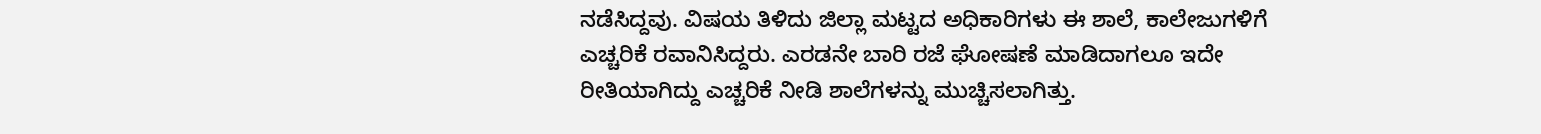ನಡೆಸಿದ್ದವು. ವಿಷಯ ತಿಳಿದು ಜಿಲ್ಲಾ ಮಟ್ಟದ ಅಧಿಕಾರಿಗಳು ಈ ಶಾಲೆ, ಕಾಲೇಜುಗಳಿಗೆ ಎಚ್ಚರಿಕೆ ರವಾನಿಸಿದ್ದರು. ಎರಡನೇ ಬಾರಿ ರಜೆ ಘೋಷಣೆ ಮಾಡಿದಾಗಲೂ ಇದೇ ರೀತಿಯಾಗಿದ್ದು ಎಚ್ಚರಿಕೆ ನೀಡಿ ಶಾಲೆಗಳನ್ನು ಮುಚ್ಚಿಸಲಾಗಿತ್ತು.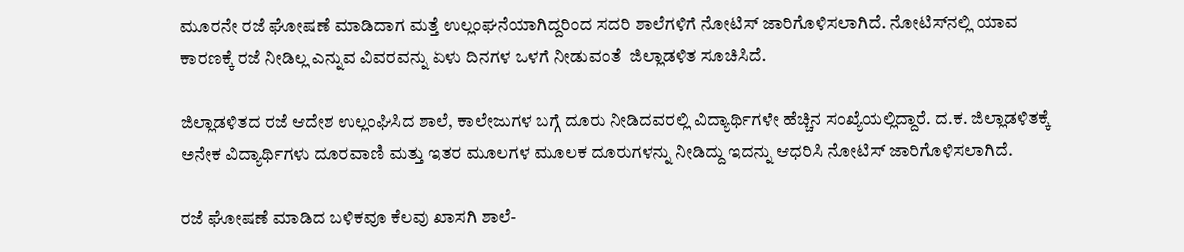ಮೂರನೇ ರಜೆ ಘೋಷಣೆ ಮಾಡಿದಾಗ ಮತ್ತೆ ಉಲ್ಲಂಘನೆಯಾಗಿದ್ದರಿಂದ ಸದರಿ ಶಾಲೆಗಳಿಗೆ ನೋಟಿಸ್‌ ಜಾರಿಗೊಳಿಸಲಾಗಿದೆ. ನೋಟಿಸ್‌ನಲ್ಲಿ ಯಾವ ಕಾರಣಕ್ಕೆ ರಜೆ ನೀಡಿಲ್ಲ ಎನ್ನುವ ವಿವರವನ್ನು ಏಳು ದಿನಗಳ ಒಳಗೆ ನೀಡುವಂತೆ  ಜಿಲ್ಲಾಡಳಿತ ಸೂಚಿಸಿದೆ.

ಜಿಲ್ಲಾಡಳಿತದ ರಜೆ ಆದೇಶ ಉಲ್ಲಂಘಿಸಿದ ಶಾಲೆ, ಕಾಲೇಜುಗಳ ಬಗ್ಗೆ ದೂರು ನೀಡಿದವರಲ್ಲಿ ವಿದ್ಯಾರ್ಥಿಗಳೇ ಹೆಚ್ಚಿನ ಸಂಖ್ಯೆಯಲ್ಲಿದ್ದಾರೆ. ದ.ಕ. ಜಿಲ್ಲಾಡಳಿತಕ್ಕೆ ಅನೇಕ ವಿದ್ಯಾರ್ಥಿಗಳು ದೂರವಾಣಿ ಮತ್ತು ಇತರ ಮೂಲಗಳ ಮೂಲಕ ದೂರುಗಳನ್ನು ನೀಡಿದ್ದು ಇದನ್ನು ಆಧರಿಸಿ ನೋಟಿಸ್‌ ಜಾರಿಗೊಳಿಸಲಾಗಿದೆ.

ರಜೆ ಘೋಷಣೆ ಮಾಡಿದ ಬಳಿಕವೂ ಕೆಲವು ಖಾಸಗಿ ಶಾಲೆ-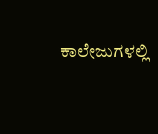ಕಾಲೇಜುಗಳಲ್ಲಿ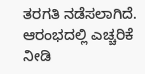ತರಗತಿ ನಡೆಸಲಾಗಿದೆ. ಆರಂಭದಲ್ಲಿ ಎಚ್ಚರಿಕೆ ನೀಡಿ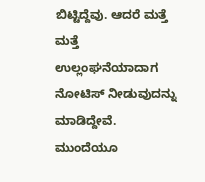ಬಿಟ್ಟಿದ್ದೆವು. ಆದರೆ ಮತ್ತೆ ಮತ್ತೆ ಉಲ್ಲಂಘನೆಯಾದಾಗ ನೋಟಿಸ್‌ ನೀಡುವುದನ್ನು ಮಾಡಿದ್ದೇವೆ. ಮುಂದೆಯೂ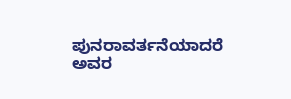ಪುನರಾವರ್ತನೆಯಾದರೆ ಅವರ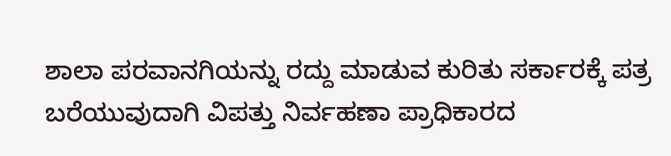ಶಾಲಾ ಪರವಾನಗಿಯನ್ನು ರದ್ದು ಮಾಡುವ ಕುರಿತು ಸರ್ಕಾರಕ್ಕೆ ಪತ್ರ ಬರೆಯುವುದಾಗಿ ವಿಪತ್ತು ನಿರ್ವಹಣಾ ಪ್ರಾಧಿಕಾರದ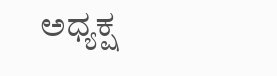ಅಧ್ಯಕ್ಷ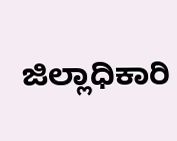ಜಿಲ್ಲಾಧಿಕಾರಿ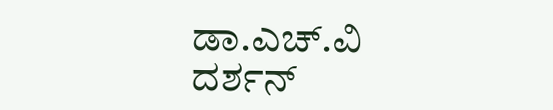ಡಾ.ಎಚ್.ವಿ ದರ್ಶನ್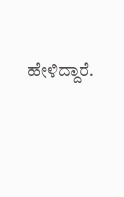ಹೇಳಿದ್ದಾರೆ.